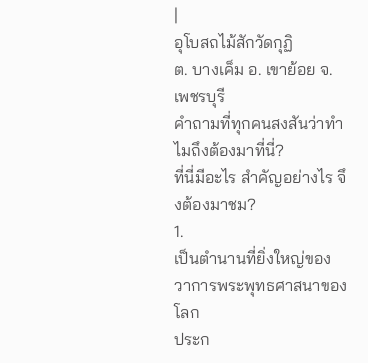|
อุโบสถไม้สักวัดกุฏิ
ต. บางเค็ม อ. เขาย้อย จ. เพชรบุรี
คำถามที่ทุกคนสงสันว่าทำไมถึงต้องมาที่นี่?
ที่นี่มีอะไร สำคัญอย่างไร จึงต้องมาชม?
1.
เป็นตำนานที่ยิ่งใหญ่ของวาการพระพุทธศาสนาของโลก
ประก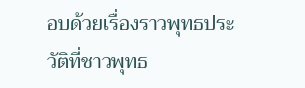อบด้วยเรื่องราวพุทธประวัติที่ชาวพุทธ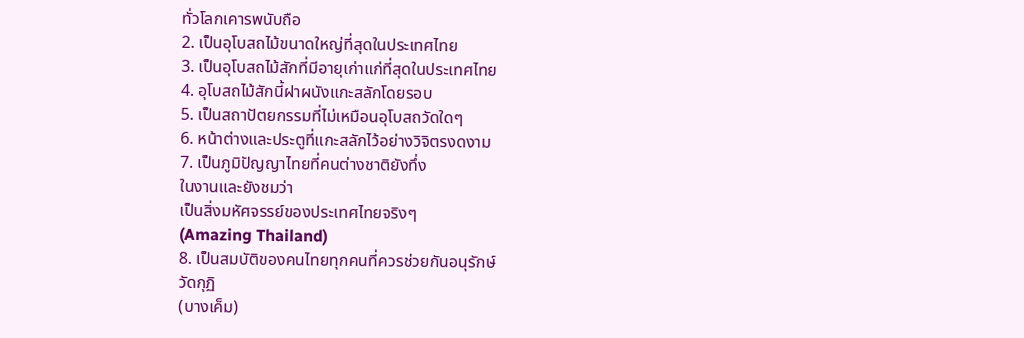ทั่วโลกเคารพนับถือ
2. เป็นอุโบสถไม้ขนาดใหญ่ที่สุดในประเทศไทย
3. เป็นอุโบสถไม้สักที่มีอายุเก่าแก่ที่สุดในประเทศไทย
4. อุโบสถไม้สักนี้ฝาผนังแกะสลักโดยรอบ
5. เป็นสถาปัตยกรรมที่ไม่เหมือนอุโบสถวัดใดๆ
6. หน้าต่างและประตูที่แกะสลักไว้อย่างวิจิตรงดงาม
7. เป็นภูมิปัญญาไทยที่คนต่างชาติยังทึ่ง
ในงานและยังชมว่า
เป็นสิ่งมหัศจรรย์ของประเทศไทยจริงๆ
(Amazing Thailand)
8. เป็นสมบัติของคนไทยทุกคนที่ควรช่วยกันอนุรักษ์
วัดกุฏิ
(บางเค็ม)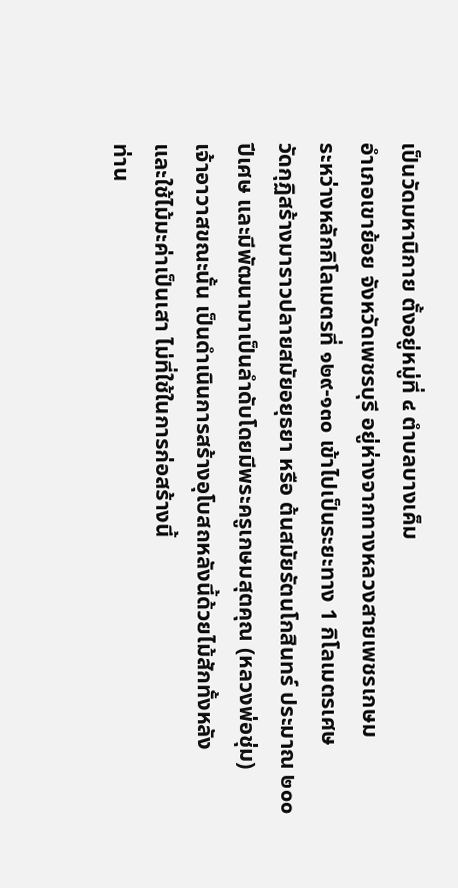เป็นวัดมหานิกาย ตั้งอยู่หมู่ที่ ๔ ตำบลบางเค็ม
อำเภอเขาย้อย จังหวัดเพชรบุรี อยู่ห่างจากทางหลวงสายเพชรเกษม
ระหว่างหลักกิโลเมตรที่ ๑๒๙-๑๓๐ เข้าไปเป็นระยะทาง 1 กิโลเมตรเศษ
วัดกุฏิสร้างมาราวปลายสมัยอยุธยา หรือ ต้นสมัยรัตนโกสินทร์ ประมาณ ๒๐๐
ปีเศษ และมีพัฒนามาเป็นลำดับโดยมีพระครูเกษมสุตคุณ (หลวงพ่อชุ่ม)
เจ้าอาวาสขณะนั้น เป็นดำเนินการสร้างอุโบสถหลังนี้ด้วยไม้สักทั้งหลัง
และใช้ไม้มะค่าเป็นเสา ไม่ที่ใช้ในการก่อสร้างนี้
ท่าน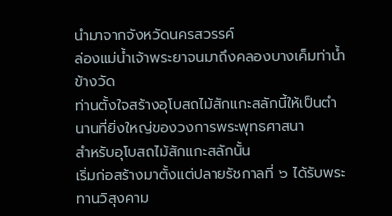นำมาจากจังหวัดนครสวรรค์
ล่องแม่น้ำเจ้าพระยาจนมาถึงคลองบางเค็มท่าน้ำข้างวัด
ท่านตั้งใจสร้างอุโบสถไม้สักแกะสลักนี้ให้เป็นตำนานที่ยิ่งใหญ่ของวงการพระพุทธศาสนา
สำหรับอุโบสถไม้สักแกะสลักนั้น
เริ่มก่อสร้างมาตั้งแต่ปลายรัชกาลที่ ๖ ได้รับพระทานวิสุงคาม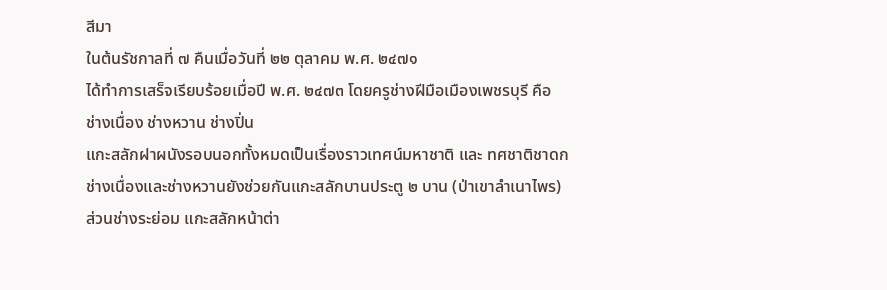สีมา
ในต้นรัชกาลที่ ๗ คืนเมื่อวันที่ ๒๒ ตุลาคม พ.ศ. ๒๔๗๑
ได้ทำการเสร็จเรียบร้อยเมื่อปี พ.ศ. ๒๔๗๓ โดยครูช่างฝีมือเมืองเพชรบุรี คือ
ช่างเนื่อง ช่างหวาน ช่างปิ่น
แกะสลักฝาผนังรอบนอกทั้งหมดเป็นเรื่องราวเทศน์มหาชาติ และ ทศชาติชาดก
ช่างเนื่องและช่างหวานยังช่วยกันแกะสลักบานประตู ๒ บาน (ป่าเขาลำเนาไพร)
ส่วนช่างระย่อม แกะสลักหน้าต่า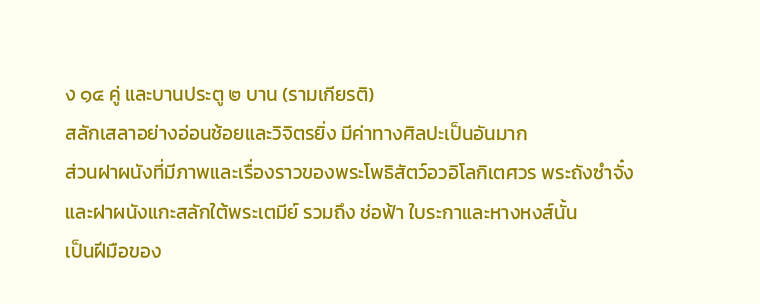ง ๑๔ คู่ และบานประตู ๒ บาน (รามเกียรติ)
สลักเสลาอย่างอ่อนช้อยและวิจิตรยิ่ง มีค่าทางศิลปะเป็นอันมาก
ส่วนฝาผนังที่มีภาพและเรื่องราวของพระโพธิสัตว์อวอิโลกิเตศวร พระถังซำจั๋ง
และฝาผนังแกะสลักใต้พระเตมีย์ รวมถึง ช่อฟ้า ใบระกาและหางหงส์นั้น
เป็นฝีมือของ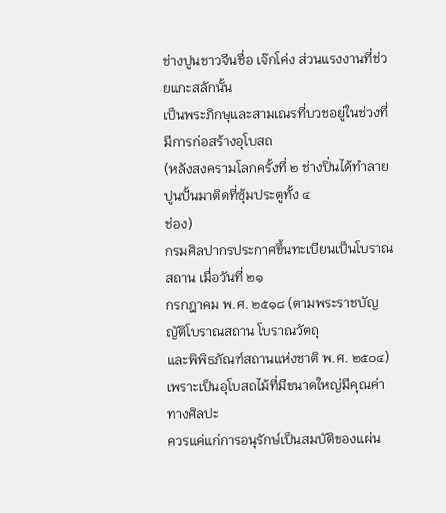ช่างปูนชาวจีนชื่อ เจ๊กโค่ง ส่วนแรงงานที่ช่วยแกะสลักนั้น
เป็นพระภิกษุและสามเณรที่บวชอยู่ในช่วงที่มีการก่อสร้างอุโบสถ
(หลังสงครามโลกครั้งที่ ๒ ช่างปิ่นได้ทำลายปูนปั้นมาติดที่ซุ้มประตูทั้ง ๔
ช่อง)
กรมศิลปากรประกาศขึ้นทะเบียนเป็นโบราณสถาน เมื่อวันที่ ๒๑
กรกฎาคม พ.ศ. ๒๕๑๘ (ตามพระราชบัญญัติโบราณสถาน โบราณวัตถุ
และพิพิธภัณฑ์สถานแห่งชาติ พ.ศ. ๒๕๐๔)
เพราะเป็นอุโบสถไม้ที่มีขนาดใหญ่มีคุณค่าทางศิลปะ
ควรแค่แก่การอนุรักษ์เป็นสมบัติของแผ่น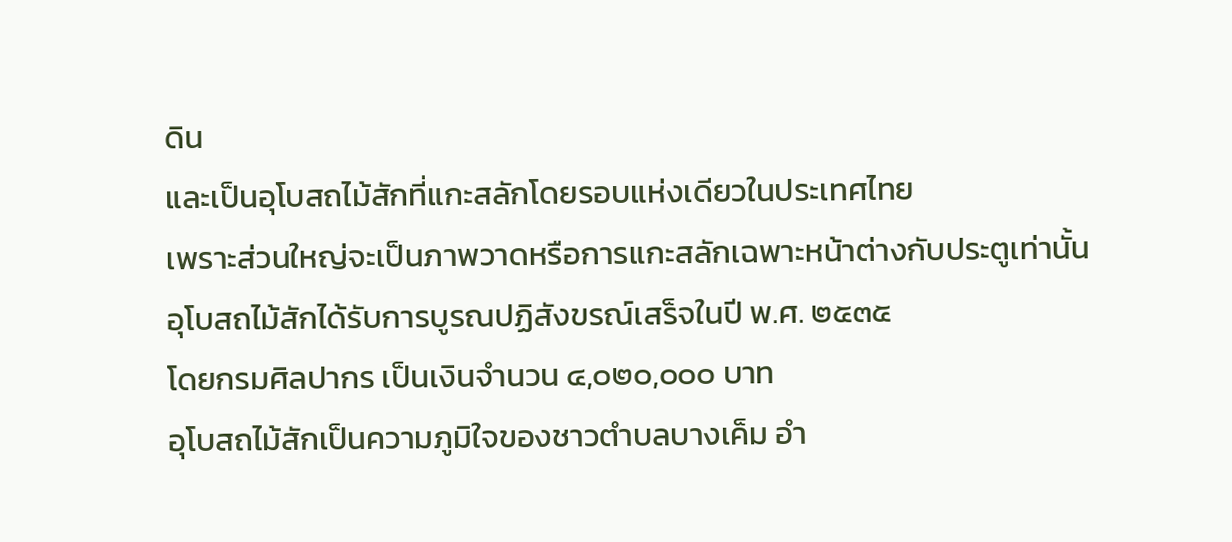ดิน
และเป็นอุโบสถไม้สักที่แกะสลักโดยรอบแห่งเดียวในประเทศไทย
เพราะส่วนใหญ่จะเป็นภาพวาดหรือการแกะสลักเฉพาะหน้าต่างกับประตูเท่านั้น
อุโบสถไม้สักได้รับการบูรณปฏิสังขรณ์เสร็จในปี พ.ศ. ๒๕๓๕
โดยกรมศิลปากร เป็นเงินจำนวน ๔,๐๒๐,๐๐๐ บาท
อุโบสถไม้สักเป็นความภูมิใจของชาวตำบลบางเค็ม อำ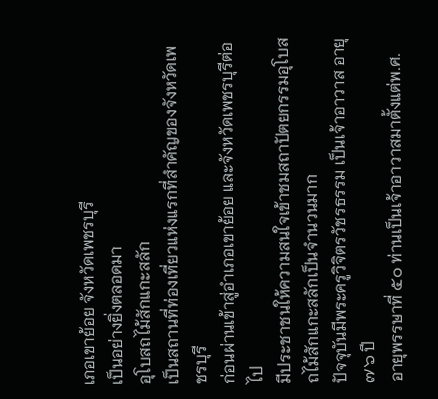เภอเขาย้อย จังหวัดเพชรบุรี
เป็นอย่างยิ่งตลอดมา
อุโบสถไม้สักแกะสลัก
เป็นสถานที่ท่องเที่ยวแห่งแรกที่สำคัญของจังหวัดเพชรบุรี
ก่อนผ่านเข้าสู่อำเภอเขาย้อย และจังหวัดเพชรบุรีต่อไป
มีประชาชนให้ความสนใจเข้าชมสถาปัตยกรรมอุโบสถไม้สักแกะสลักเป็นจำนวนมาก
ปัจจุบันมีพระครูวิจิตรวัชรธรรม เป็นเจ้าอาวาส อายุ ๗๖ ปี
อายุพรรษาที่ ๕๐ ท่านเป็นเจ้าอาวาสมาตั้งแต่พ.ศ.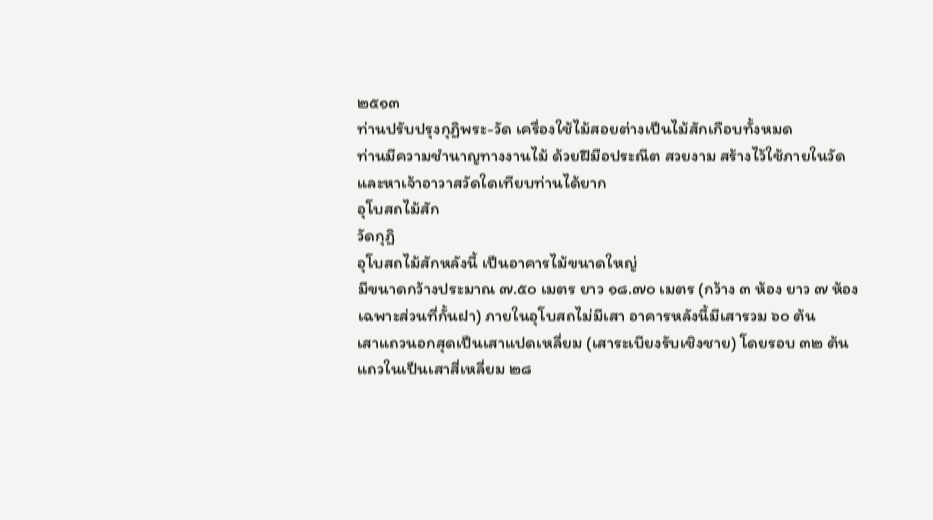๒๕๑๓
ท่านปรับปรุงกุฏิพระ-วัด เครื่องใช้ไม้สอยต่างเป็นไม้สักเกือบทั้งหมด
ท่านมีความชำนาญทางงานไม้ ด้วยฝีมือประณีต สวยงาม สร้างไว้ใช้ภายในวัด
และหาเจ้าอาวาสวัดใดเทียบท่านได้ยาก
อุโบสถไม้สัก
วัดกุฏิ
อุโบสถไม้สักหลังนี้ เป็นอาคารไม้ขนาดใหญ่
มีขนาดกว้างประมาณ ๗.๕๐ เมตร ยาว ๑๘.๗๐ เมตร (กว้าง ๓ ห้อง ยาว ๗ ห้อง
เฉพาะส่วนที่กั้นฝา) ภายในอุโบสถไม่มีเสา อาคารหลังนี้มีเสารวม ๖๐ ต้น
เสาแถวนอกสุดเป็นเสาแปดเหลี่ยม (เสาระเบียงรับเชิงชาย) โดยรอบ ๓๒ ต้น
แถวในเป็นเสาสี่เหลี่ยม ๒๘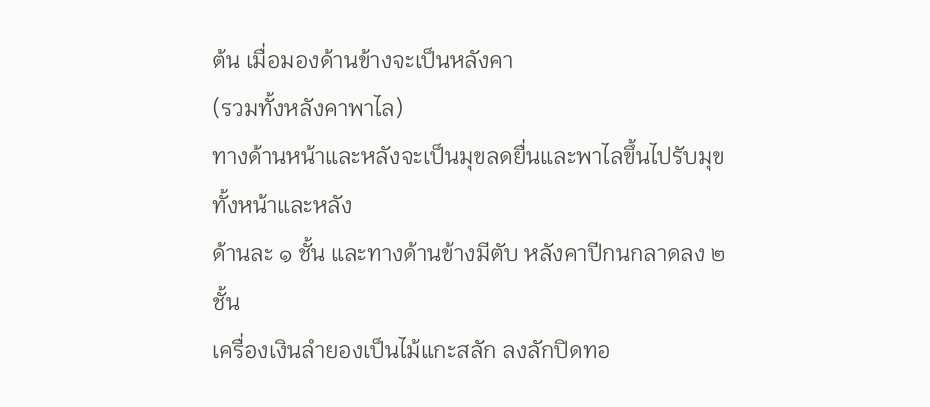ต้น เมื่อมองด้านข้างจะเป็นหลังคา
(รวมทั้งหลังคาพาไล)
ทางด้านหน้าและหลังจะเป็นมุขลดยื่นและพาไลขึ้นไปรับมุขทั้งหน้าและหลัง
ด้านละ ๑ ชั้น และทางด้านข้างมีตับ หลังคาปีกนกลาดลง ๒ ชั้น
เครื่องเงินลำยองเป็นไม้แกะสลัก ลงลักปิดทอ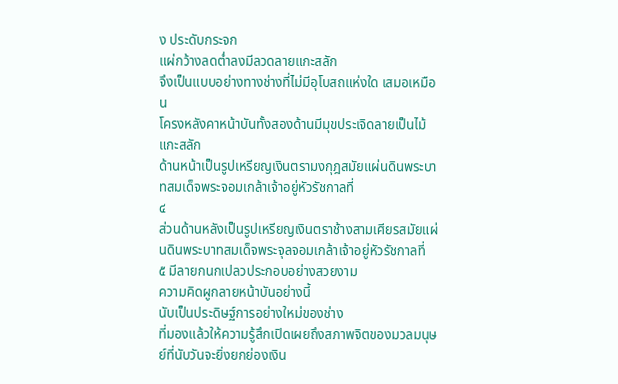ง ประดับกระจก
แผ่กว้างลดต่ำลงมีลวดลายแกะสลัก
จึงเป็นแบบอย่างทางช่างที่ไม่มีอุโบสถแห่งใด เสมอเหมือน
โครงหลังคาหน้าบันทั้งสองด้านมีมุขประเจิดลายเป็นไม้แกะสลัก
ด้านหน้าเป็นรูปเหรียญเงินตรามงกุฎสมัยแผ่นดินพระบาทสมเด็จพระจอมเกล้าเจ้าอยู่หัวรัชกาลที่
๔
ส่วนด้านหลังเป็นรูปเหรียญเงินตราช้างสามเศียรสมัยแผ่นดินพระบาทสมเด็จพระจุลจอมเกล้าเจ้าอยู่หัวรัชกาลที่
๕ มีลายกนกเปลวประกอบอย่างสวยงาม
ความคิดผูกลายหน้าบันอย่างนี้
นับเป็นประดิษฐ์การอย่างใหม่ของช่าง
ที่มองแล้วให้ความรู้สึกเปิดเผยถึงสภาพจิตของมวลมนุษย์ที่นับวันจะยิ่งยกย่องเงิน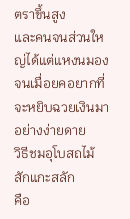ตราขึ้นสูง
และคนจนส่วนใหญ่ได้แต่แหงนมองจนเมื่อยคอยากที่จะหยิบฉวยเงินมาอย่างง่ายดาย
วิธีชมอุโบสถไม้สักแกะสลัก
คือ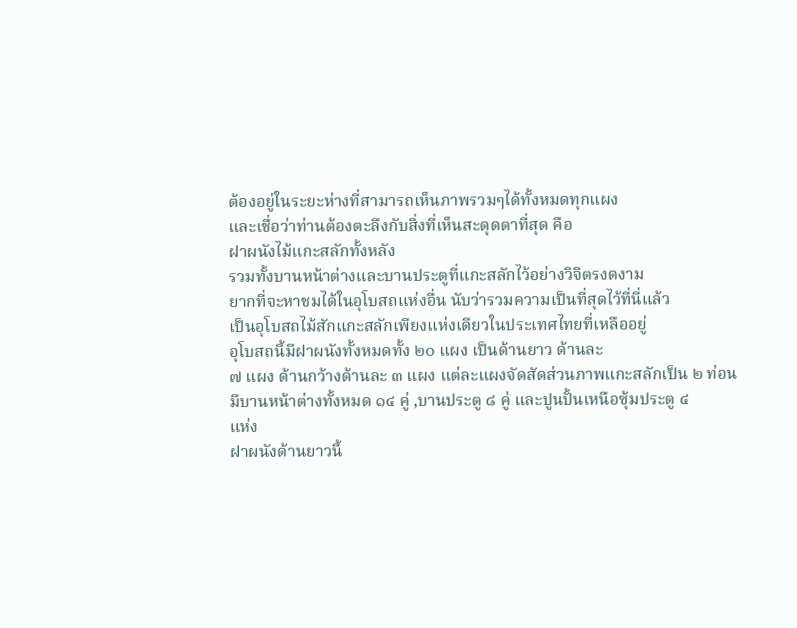ต้องอยู่ในระยะห่างที่สามารถเห็นภาพรวมๆได้ทั้งหมดทุกแผง
และเชื่อว่าท่านต้องตะลึงกับสิ่งที่เห็นสะดุดตาที่สุด คือ
ฝาผนังไม้แกะสลักทั้งหลัง
รวมทั้งบานหน้าต่างและบานประตูที่แกะสลักไว้อย่างวิจิตรงดงาม
ยากที่จะหาชมได้ในอุโบสถแห่งอื่น นับว่ารวมความเป็นที่สุดไว้ที่นี่แล้ว
เป็นอุโบสถไม้สักแกะสลักเพียงแห่งเดียวในประเทศไทยที่เหลืออยู่
อุโบสถนี้มีฝาผนังทั้งหมดทั้ง ๒๐ แผง เป็นด้านยาว ด้านละ
๗ แผง ด้านกว้างด้านละ ๓ แผง แต่ละแผงจัดสัดส่วนภาพแกะสลักเป็น ๒ ท่อน
มีบานหน้าต่างทั้งหมด ๑๔ คู่ ,บานประตู ๘ คู่ และปูนปั้นเหนือซุ้มประตู ๔
แห่ง
ฝาผนังด้านยาวนี้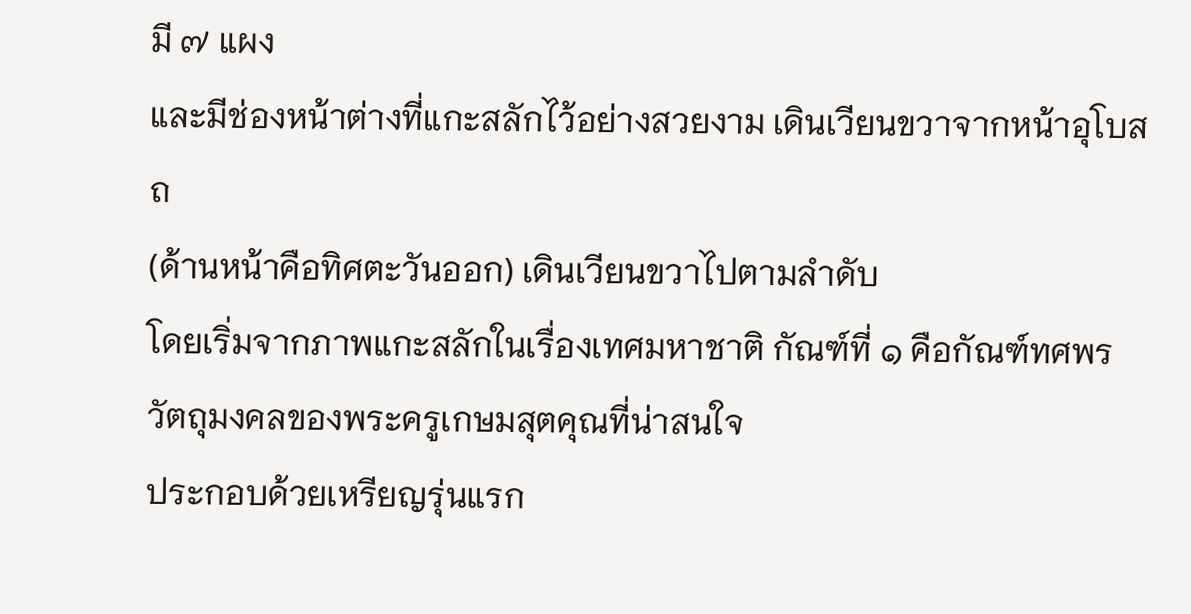มี ๗ แผง
และมีช่องหน้าต่างที่แกะสลักไว้อย่างสวยงาม เดินเวียนขวาจากหน้าอุโบสถ
(ด้านหน้าคือทิศตะวันออก) เดินเวียนขวาไปตามลำดับ
โดยเริ่มจากภาพแกะสลักในเรื่องเทศมหาชาติ กัณฑ์ที่ ๑ คือกัณฑ์ทศพร
วัตถุมงคลของพระครูเกษมสุตคุณที่น่าสนใจ
ประกอบด้วยเหรียญรุ่นแรก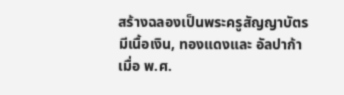สร้างฉลองเป็นพระครูสัญญาบัตร
มีเนื้อเงิน, ทองแดงและ อัลปาก้า เมื่อ พ.ศ.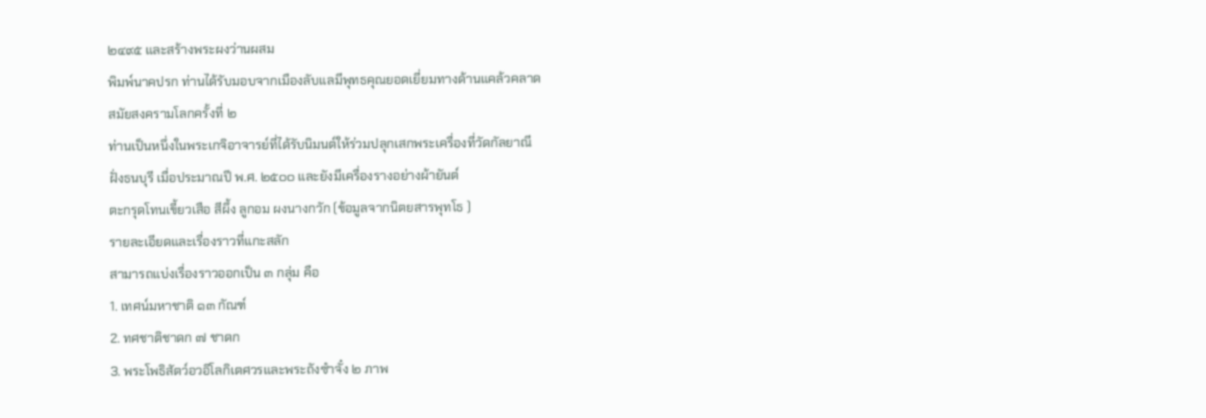๒๔๙๕ และสร้างพระผงว่านผสม
พิมพ์นาคปรก ท่านได้รับมอบจากเมืองลับแลมีพุทธคุณยอดเยี่ยมทางด้านแคล้วคลาด
สมัยสงครามโลกครั้งที่ ๒
ท่านเป็นหนึ่งในพระเกจิอาจารย์ที่ได้รับนิมนต์ให้ร่วมปลุกเสกพระเครื่องที่วัดกัลยาณี
ฝั่งธนบุรี เมื่อประมาณปี พ.ศ. ๒๕๐๐ และยังมีเครื่องรางอย่างผ้ายันต์
ตะกรุดโทนเขี้ยวเสือ สีผึ้ง ลูกอม ผงนางกวัก (ข้อมูลจากนิตยสารพุทโธ )
รายละเอียดและเรื่องราวที่แกะสลัก
สามารถแบ่งเรื่องราวออกเป็น ๓ กลุ่ม คือ
1. เทศน์มหาชาติ ๑๓ กัณฑ์
2. ทศชาติชาดก ๗ ชาดก
3. พระโพธิสัตว์อวอิโลกิเตศวรและพระถังซำจั๋ง ๒ ภาพ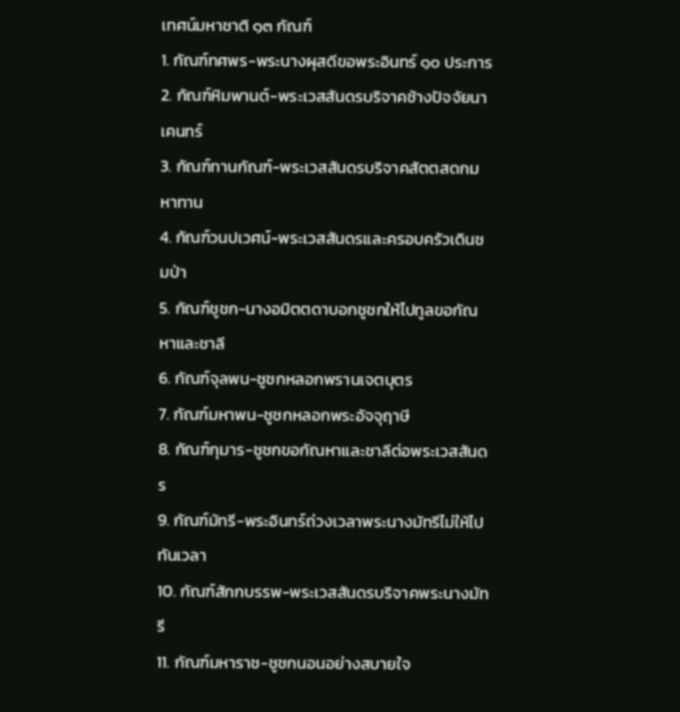เทศน์มหาชาติ ๑๓ กัณฑ์
1. กัณฑ์ทศพร-พระนางผุสดีขอพระอินทร์ ๑๐ ประการ
2. กัณฑ์หิมพานต์-พระเวสสันดรบริจาคช้างปัจจัยนาเคนทร์
3. กัณฑ์ทานกัณฑ์-พระเวสสันดรบริจาคสัตตสดกมหาทาน
4. กัณฑ์วนปเวศน์-พระเวสสันดรและครอบครัวเดินชมป่า
5. กัณฑ์ชูชก-นางอมิตตดาบอกชูชกให้ไปทูลขอกัณหาและชาลี
6. กัณฑ์จุลพน-ชูชกหลอกพรานเจตบุตร
7. กัณฑ์มหาพน-ชูชกหลอกพระอัจจุฤาษี
8. กัณฑ์กุมาร-ชูชกขอกัณหาและชาลีต่อพระเวสสันดร
9. กัณฑ์มัทรี-พระอินทร์ถ่วงเวลาพระนางมัทรีไม่ให้ไปทันเวลา
10. กัณฑ์สักกบรรพ-พระเวสสันดรบริจาคพระนางมัทรี
11. กัณฑ์มหาราช-ชูชกนอนอย่างสบายใจ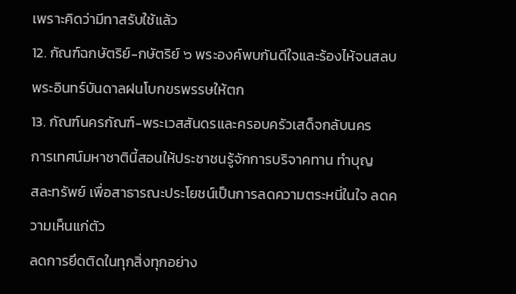เพราะคิดว่ามีทาสรับใช้แล้ว
12. กัณฑ์ฉกษัตริย์-กษัตริย์ ๖ พระองค์พบกันดีใจและร้องไห้จนสลบ
พระอินทร์บันดาลฝนโบกขรพรรษให้ตก
13. กัณฑ์นครกัณฑ์-พระเวสสันดรและครอบครัวเสด็จกลับนคร
การเทศน์มหาชาตินี้สอนให้ประชาชนรู้จักการบริจาคทาน ทำบุญ
สละทรัพย์ เพื่อสาธารณะประโยชน์เป็นการลดความตระหนี่ในใจ ลดความเห็นแก่ตัว
ลดการยึดติดในทุกสิ่งทุกอย่าง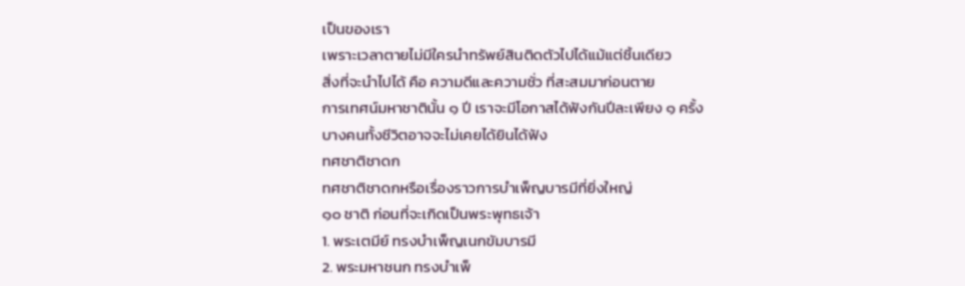เป็นของเรา
เพราะเวลาตายไม่มีใครนำทรัพย์สินติดตัวไปได้แม้แต่ชิ้นเดียว
สิ่งที่จะนำไปได้ คือ ความดีและความชั่ว ที่สะสมมาก่อนตาย
การเทศน์มหาชาตินั้น ๑ ปี เราจะมีโอกาสได้ฟังกันปีละเพียง ๑ ครั้ง
บางคนทั้งชีวิตอาจจะไม่เคยได้ยินได้ฟัง
ทศชาติชาดก
ทศชาติชาดกหรือเรื่องราวการบำเพ็ญบารมีที่ยิ่งใหญ่
๑๐ ชาติ ก่อนที่จะเกิดเป็นพระพุทธเจ้า
1. พระเตมีย์ ทรงบำเพ็ญเนกขัมบารมี
2. พระมหาชนก ทรงบำเพ็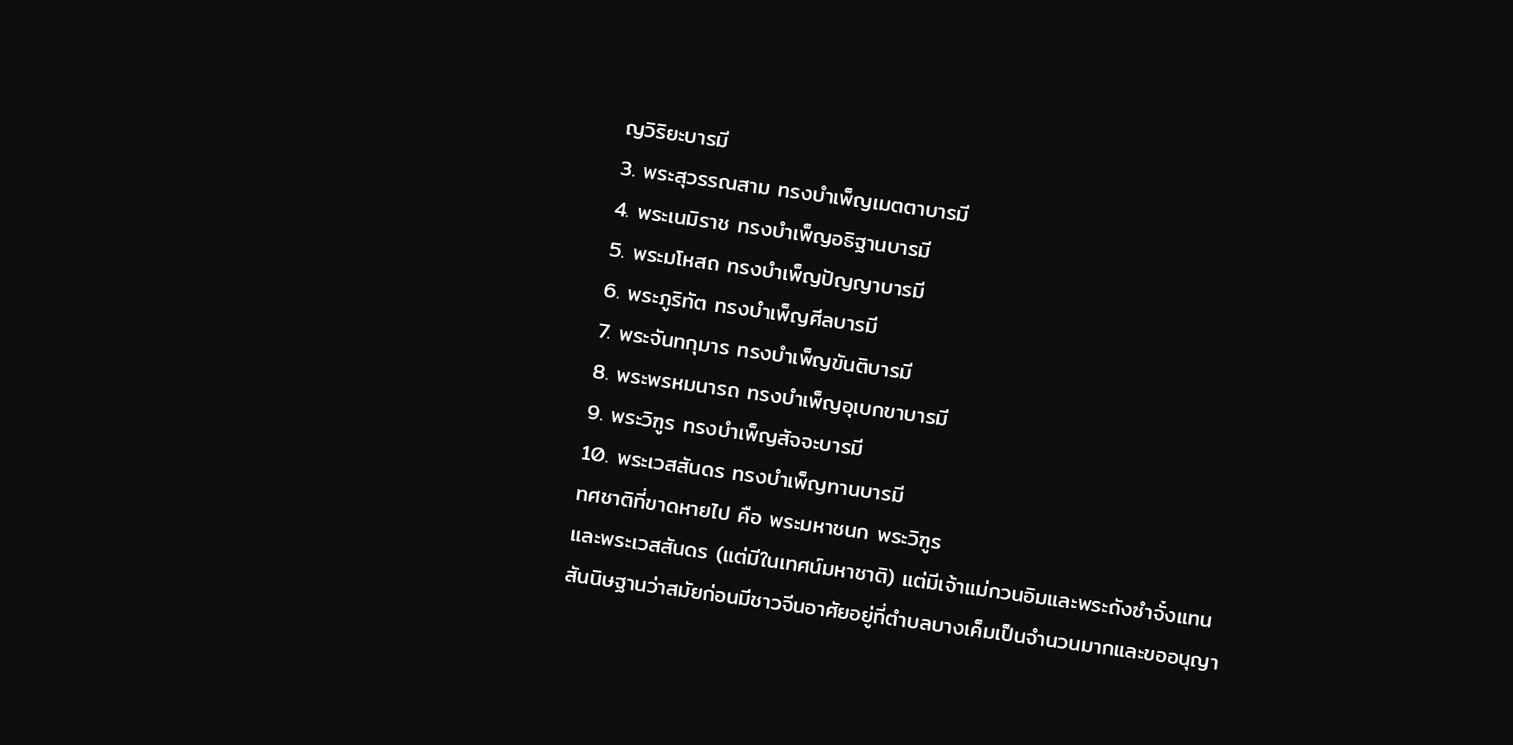ญวิริยะบารมี
3. พระสุวรรณสาม ทรงบำเพ็ญเมตตาบารมี
4. พระเนมิราช ทรงบำเพ็ญอธิฐานบารมี
5. พระมโหสถ ทรงบำเพ็ญปัญญาบารมี
6. พระภูริทัต ทรงบำเพ็ญศีลบารมี
7. พระจันทกุมาร ทรงบำเพ็ญขันติบารมี
8. พระพรหมนารถ ทรงบำเพ็ญอุเบกขาบารมี
9. พระวิฑูร ทรงบำเพ็ญสัจจะบารมี
10. พระเวสสันดร ทรงบำเพ็ญทานบารมี
ทศชาติที่ขาดหายไป คือ พระมหาชนก พระวิฑูร
และพระเวสสันดร (แต่มีในเทศน์มหาชาติ) แต่มีเจ้าแม่กวนอิมและพระถังซำจั๋งแทน
สันนิษฐานว่าสมัยก่อนมีชาวจีนอาศัยอยู่ที่ตำบลบางเค็มเป็นจำนวนมากและขออนุญา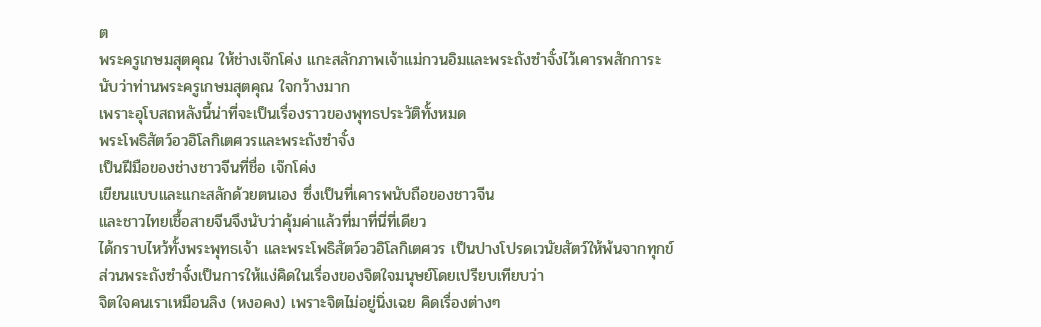ต
พระครูเกษมสุตคุณ ให้ช่างเจ๊กโค่ง แกะสลักภาพเจ้าแม่กวนอิมและพระถังซำจั๋งไว้เคารพสักการะ
นับว่าท่านพระครูเกษมสุตคุณ ใจกว้างมาก
เพราะอุโบสถหลังนี้น่าที่จะเป็นเรื่องราวของพุทธประวัติทั้งหมด
พระโพธิสัตว์อวอิโลกิเตศวรและพระถังซำจั๋ง
เป็นฝีมือของช่างชาวจีนที่ชื่อ เจ๊กโค่ง
เขียนแบบและแกะสลักด้วยตนเอง ซึ่งเป็นที่เคารพนับถือของชาวจีน
และชาวไทยเชื้อสายจีนจึงนับว่าคุ้มค่าแล้วที่มาที่นี่ที่เดียว
ได้กราบไหว้ทั้งพระพุทธเจ้า และพระโพธิสัตว์อวอิโลกิเตศวร เป็นปางโปรดเวนัยสัตว์ให้พ้นจากทุกข์
ส่วนพระถังซำจั๋งเป็นการให้แง่คิดในเรื่องของจิตใจมนุษย์โดยเปรียบเทียบว่า
จิตใจคนเราเหมือนลิง (หงอคง) เพราะจิตไม่อยู่นิ่งเฉย คิดเรื่องต่างๆ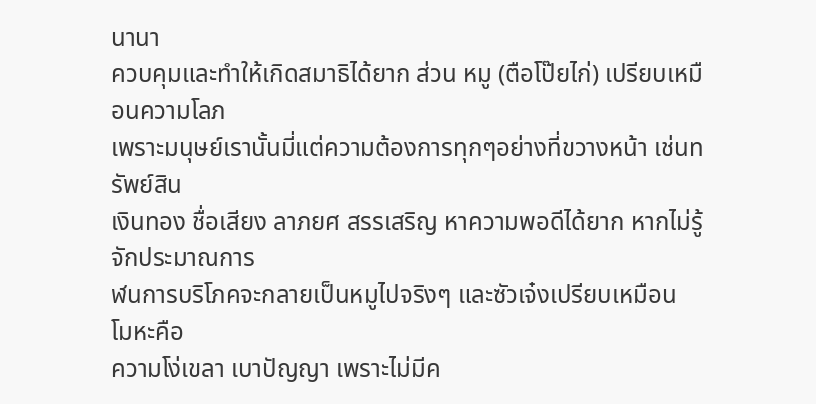นานา
ควบคุมและทำให้เกิดสมาธิได้ยาก ส่วน หมู (ตือโป๊ยไก่) เปรียบเหมือนความโลภ
เพราะมนุษย์เรานั้นมี่แต่ความต้องการทุกๆอย่างที่ขวางหน้า เช่นทรัพย์สิน
เงินทอง ชื่อเสียง ลาภยศ สรรเสริญ หาความพอดีได้ยาก หากไม่รู้จักประมาณการ
ฬนการบริโภคจะกลายเป็นหมูไปจริงๆ และซัวเจ๋งเปรียบเหมือน โมหะคือ
ความโง่เขลา เบาปัญญา เพราะไม่มีค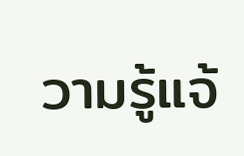วามรู้แจ้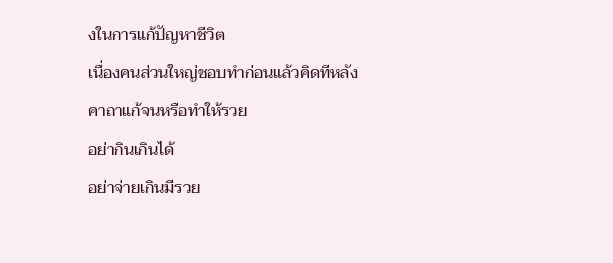งในการแก้ปัญหาชีวิต
เนื่องคนส่วนใหญ่ชอบทำก่อนแล้วคิดทีหลัง
คาถาแก้จนหรือทำให้รวย
อย่ากินเกินได้
อย่าจ่ายเกินมีรวย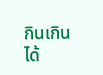กินเกินได้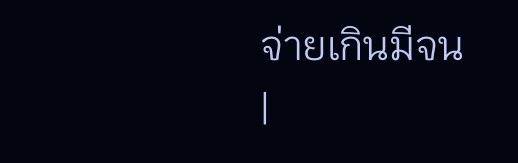จ่ายเกินมีจน
|